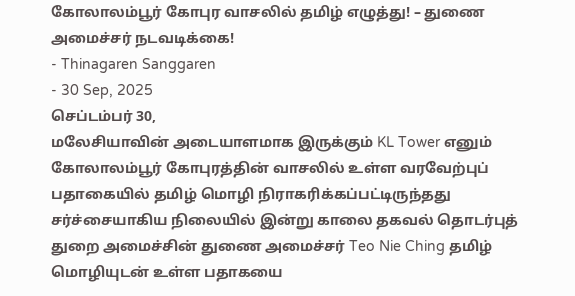கோலாலம்பூர் கோபுர வாசலில் தமிழ் எழுத்து! – துணை அமைச்சர் நடவடிக்கை!
- Thinagaren Sanggaren
- 30 Sep, 2025
செப்டம்பர் 30,
மலேசியாவின் அடையாளமாக இருக்கும் KL Tower எனும் கோலாலம்பூர் கோபுரத்தின் வாசலில் உள்ள வரவேற்புப் பதாகையில் தமிழ் மொழி நிராகரிக்கப்பட்டிருந்தது சர்ச்சையாகிய நிலையில் இன்று காலை தகவல் தொடர்புத் துறை அமைச்சின் துணை அமைச்சர் Teo Nie Ching தமிழ் மொழியுடன் உள்ள பதாகயை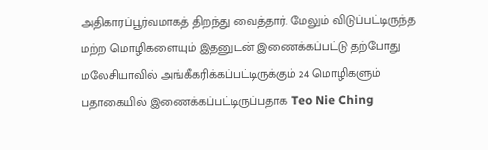அதிகாரப்பூர்வமாகத் திறந்து வைத்தார். மேலும் விடுப்பட்டிருந்த மற்ற மொழிகளையும் இதனுடன் இணைக்கப்பட்டு தற்போது மலேசியாவில் அங்கீகரிக்கப்பட்டிருக்கும் 24 மொழிகளும் பதாகையில் இணைக்கப்பட்டிருப்பதாக Teo Nie Ching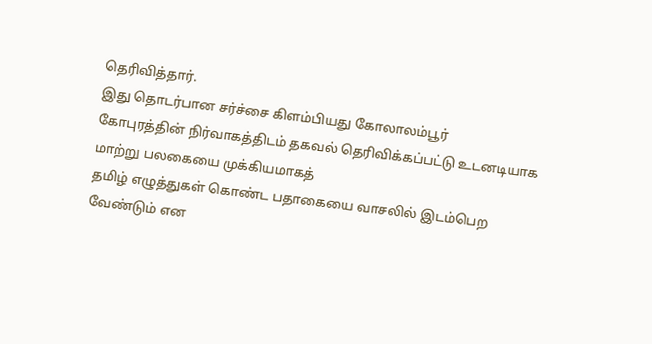தெரிவித்தார்.
இது தொடர்பான சர்ச்சை கிளம்பியது கோலாலம்பூர்
கோபுரத்தின் நிர்வாகத்திடம் தகவல் தெரிவிக்கப்பட்டு உடனடியாக மாற்று பலகையை முக்கியமாகத்
தமிழ் எழுத்துகள் கொண்ட பதாகையை வாசலில் இடம்பெற வேண்டும் என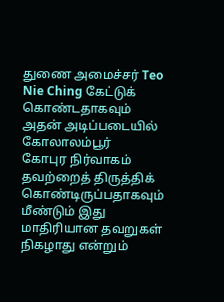துணை அமைச்சர் Teo
Nie Ching கேட்டுக் கொண்டதாகவும் அதன் அடிப்படையில் கோலாலம்பூர்
கோபுர நிர்வாகம் தவற்றைத் திருத்திக் கொண்டிருப்பதாகவும் மீண்டும் இது மாதிரியான தவறுகள்
நிகழாது என்றும்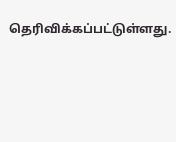தெரிவிக்கப்பட்டுள்ளது.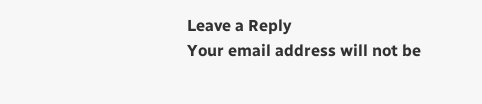Leave a Reply
Your email address will not be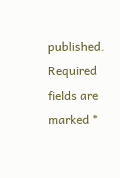published. Required fields are marked *